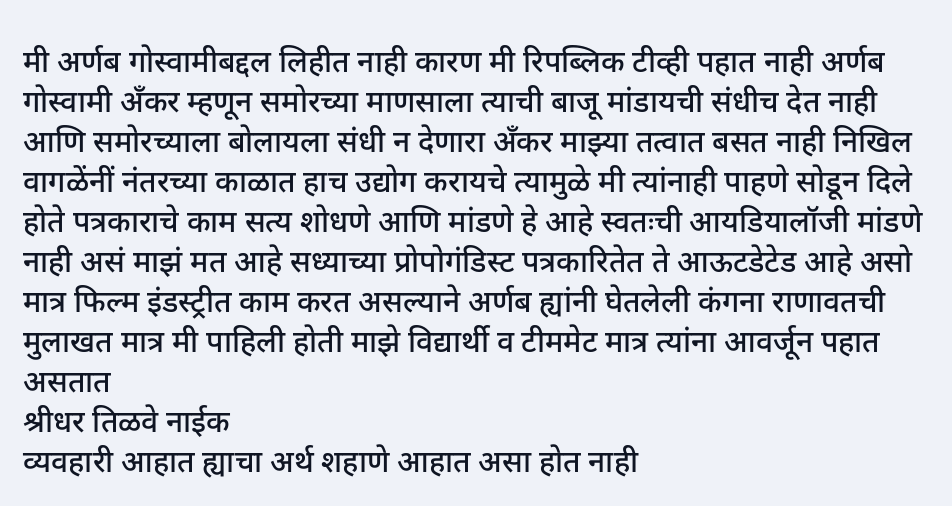मी अर्णब गोस्वामीबद्दल लिहीत नाही कारण मी रिपब्लिक टीव्ही पहात नाही अर्णब गोस्वामी अँकर म्हणून समोरच्या माणसाला त्याची बाजू मांडायची संधीच देत नाही आणि समोरच्याला बोलायला संधी न देणारा अँकर माझ्या तत्वात बसत नाही निखिल वागळेंनीं नंतरच्या काळात हाच उद्योग करायचे त्यामुळे मी त्यांनाही पाहणे सोडून दिले होते पत्रकाराचे काम सत्य शोधणे आणि मांडणे हे आहे स्वतःची आयडियालॉजी मांडणे नाही असं माझं मत आहे सध्याच्या प्रोपोगंडिस्ट पत्रकारितेत ते आऊटडेटेड आहे असो मात्र फिल्म इंडस्ट्रीत काम करत असल्याने अर्णब ह्यांनी घेतलेली कंगना राणावतची मुलाखत मात्र मी पाहिली होती माझे विद्यार्थी व टीममेट मात्र त्यांना आवर्जून पहात असतात
श्रीधर तिळवे नाईक
व्यवहारी आहात ह्याचा अर्थ शहाणे आहात असा होत नाही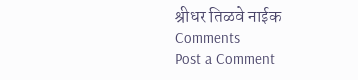श्रीधर तिळवे नाईक
Comments
Post a Comment